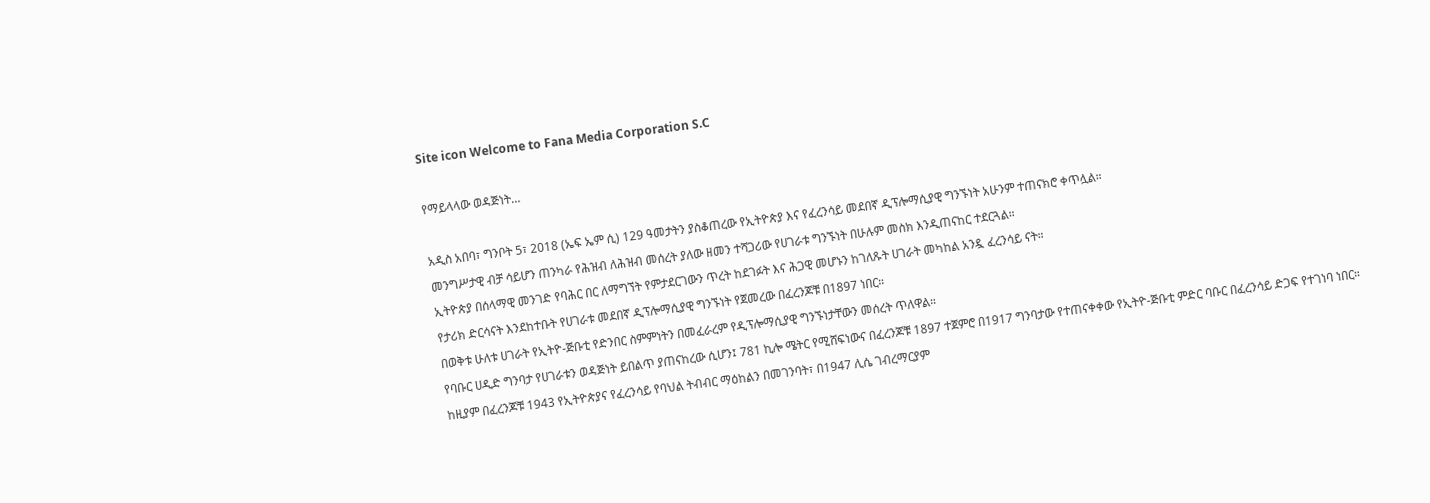Site icon Welcome to Fana Media Corporation S.C

የማይላላው ወዳጅነት…

አዲስ አበባ፣ ግንቦት 5፣ 2018 (ኤፍ ኤም ሲ) 129 ዓመታትን ያስቆጠረው የኢትዮጵያ እና የፈረንሳይ መደበኛ ዲፕሎማሲያዊ ግንኙነት አሁንም ተጠናክሮ ቀጥሏል።
መንግሥታዊ ብቻ ሳይሆን ጠንካራ የሕዝብ ለሕዝብ መሰረት ያለው ዘመን ተሻጋሪው የሀገራቱ ግንኙነት በሁሉም መስክ እንዲጠናከር ተደርጓል።
ኢትዮጵያ በሰላማዊ መንገድ የባሕር በር ለማግኘት የምታደርገውን ጥረት ከደገፉት እና ሕጋዊ መሆኑን ከገለጹት ሀገራት መካከል አንዷ ፈረንሳይ ናት።
የታሪክ ድርሳናት እንደከተቡት የሀገራቱ መደበኛ ዲፕሎማሲያዊ ግንኙነት የጀመረው በፈረንጆቹ በ1897 ነበር።
በወቅቱ ሁለቱ ሀገራት የኢትዮ-ጅቡቲ የድንበር ስምምነትን በመፈራረም የዲፕሎማሲያዊ ግንኙነታቸውን መሰረት ጥለዋል።
የባቡር ሀዲድ ግንባታ የሀገራቱን ወዳጅነት ይበልጥ ያጠናከረው ሲሆን፤ 781 ኪሎ ሜትር የሚሸፍነውና በፈረንጆቹ 1897 ተጀምሮ በ1917 ግንባታው የተጠናቀቀው የኢትዮ-ጅቡቲ ምድር ባቡር በፈረንሳይ ድጋፍ የተገነባ ነበር።
ከዚያም በፈረንጆቹ 1943 የኢትዮጵያና የፈረንሳይ የባህል ትብብር ማዕከልን በመገንባት፣ በ1947 ሊሴ ገብረማርያም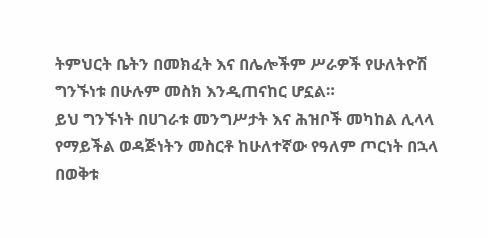ትምህርት ቤትን በመክፈት እና በሌሎችም ሥራዎች የሁለትዮሽ ግንኙነቱ በሁሉም መስክ እንዲጠናከር ሆኗል።
ይህ ግንኙነት በሀገራቱ መንግሥታት እና ሕዝቦች መካከል ሊላላ የማይችል ወዳጅነትን መስርቶ ከሁለተኛው የዓለም ጦርነት በኋላ በወቅቱ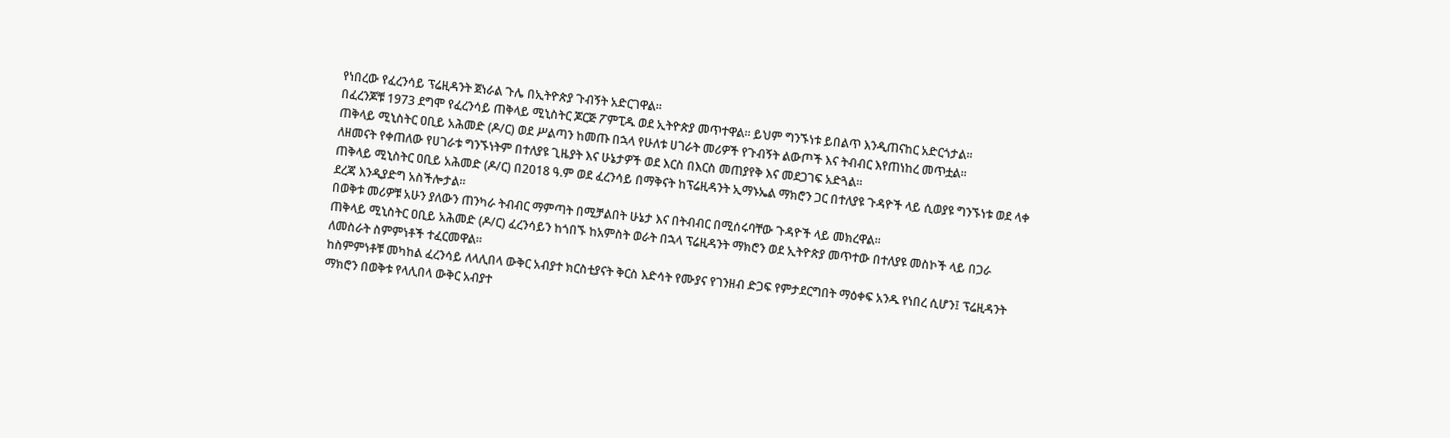የነበረው የፈረንሳይ ፕሬዚዳንት ጀነራል ጉሌ በኢትዮጵያ ጉብኝት አድርገዋል።
በፈረንጆቹ 1973 ደግሞ የፈረንሳይ ጠቅላይ ሚኒስትር ጆርጅ ፖምፒዱ ወደ ኢትዮጵያ መጥተዋል። ይህም ግንኙነቱ ይበልጥ እንዲጠናከር አድርጎታል።
ጠቅላይ ሚኒስትር ዐቢይ አሕመድ (ዶ/ር) ወደ ሥልጣን ከመጡ በኋላ የሁለቱ ሀገራት መሪዎች የጉብኝት ልውጦች እና ትብብር እየጠነከረ መጥቷል።
ለዘመናት የቀጠለው የሀገራቱ ግንኙነትም በተለያዩ ጊዜያት እና ሁኔታዎች ወደ እርስ በእርስ መጠያየቅ እና መደጋገፍ አድጓል።
ጠቅላይ ሚኒስትር ዐቢይ አሕመድ (ዶ/ር) በ2018 ዓ.ም ወደ ፈረንሳይ በማቅናት ከፕሬዚዳንት ኢማኑኤል ማክሮን ጋር በተለያዩ ጉዳዮች ላይ ሲወያዩ ግንኙነቱ ወደ ላቀ ደረጃ እንዲያድግ አስችሎታል።
በወቅቱ መሪዎቹ አሁን ያለውን ጠንካራ ትብብር ማምጣት በሚቻልበት ሁኔታ እና በትብብር በሚሰሩባቸው ጉዳዮች ላይ መክረዋል።
ጠቅላይ ሚኒስትር ዐቢይ አሕመድ (ዶ/ር) ፈረንሳይን ከጎበኙ ከአምስት ወራት በኋላ ፕሬዚዳንት ማክሮን ወደ ኢትዮጵያ መጥተው በተለያዩ መስኮች ላይ በጋራ ለመስራት ስምምነቶች ተፈርመዋል።
ከስምምነቶቹ መካከል ፈረንሳይ ለላሊበላ ውቅር አብያተ ክርስቲያናት ቅርስ እድሳት የሙያና የገንዘብ ድጋፍ የምታደርግበት ማዕቀፍ አንዱ የነበረ ሲሆን፤ ፕሬዚዳንት ማክሮን በወቅቱ የላሊበላ ውቅር አብያተ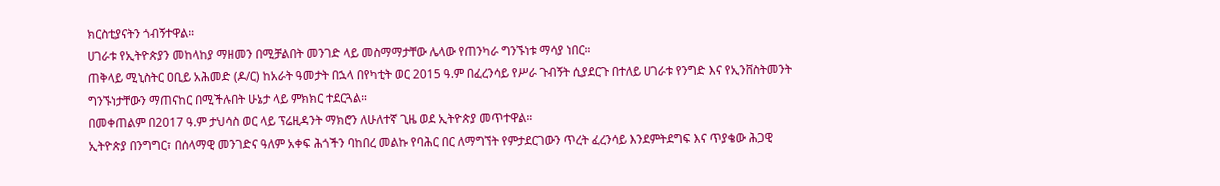ክርስቲያናትን ጎብኝተዋል።
ሀገራቱ የኢትዮጵያን መከላከያ ማዘመን በሚቻልበት መንገድ ላይ መስማማታቸው ሌላው የጠንካራ ግንኙነቱ ማሳያ ነበር።
ጠቅላይ ሚኒስትር ዐቢይ አሕመድ (ዶ/ር) ከአራት ዓመታት በኋላ በየካቲት ወር 2015 ዓ.ም በፈረንሳይ የሥራ ጉብኝት ሲያደርጉ በተለይ ሀገራቱ የንግድ እና የኢንቨስትመንት ግንኙነታቸውን ማጠናከር በሚችሉበት ሁኔታ ላይ ምክክር ተደርጓል።
በመቀጠልም በ2017 ዓ.ም ታህሳስ ወር ላይ ፕሬዚዳንት ማክሮን ለሁለተኛ ጊዜ ወደ ኢትዮጵያ መጥተዋል።
ኢትዮጵያ በንግግር፣ በሰላማዊ መንገድና ዓለም አቀፍ ሕጎችን ባከበረ መልኩ የባሕር በር ለማግኘት የምታደርገውን ጥረት ፈረንሳይ እንደምትደግፍ እና ጥያቄው ሕጋዊ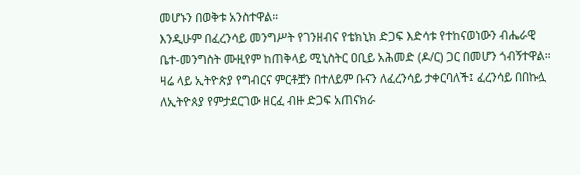መሆኑን በወቅቱ አንስተዋል።
እንዲሁም በፈረንሳይ መንግሥት የገንዘብና የቴክኒክ ድጋፍ እድሳቱ የተከናወነውን ብሔራዊ ቤተ-መንግስት ሙዚየም ከጠቅላይ ሚኒስትር ዐቢይ አሕመድ (ዶ/ር) ጋር በመሆን ጎብኝተዋል።
ዛሬ ላይ ኢትዮጵያ የግብርና ምርቶቿን በተለይም ቡናን ለፈረንሳይ ታቀርባለች፤ ፈረንሳይ በበኩሏ ለኢትዮጰያ የምታደርገው ዘርፈ ብዙ ድጋፍ አጠናክራ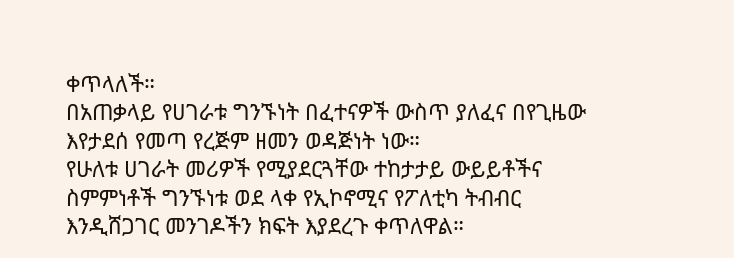ቀጥላለች።
በአጠቃላይ የሀገራቱ ግንኙነት በፈተናዎች ውስጥ ያለፈና በየጊዜው እየታደሰ የመጣ የረጅም ዘመን ወዳጅነት ነው።
የሁለቱ ሀገራት መሪዎች የሚያደርጓቸው ተከታታይ ውይይቶችና ስምምነቶች ግንኙነቱ ወደ ላቀ የኢኮኖሚና የፖለቲካ ትብብር እንዲሸጋገር መንገዶችን ክፍት እያደረጉ ቀጥለዋል።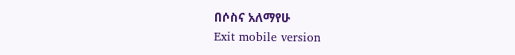በሶስና አለማየሁ
Exit mobile version